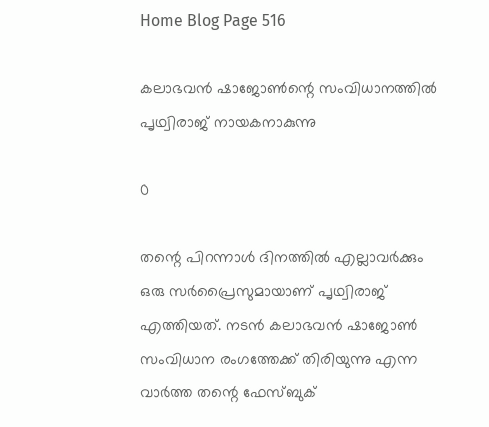Home Blog Page 516

കലാഭവന്‍ ഷാജോണ്‍ന്റെ സംവിധാനത്തിൽ പൃഥ്വിരാജ് നായകനാകുന്നു

0

തന്റെ പിറന്നാൾ ദിനത്തിൽ എല്ലാവർക്കും ഒരു സർപ്രൈസുമായാണ് പൃഥ്വിരാജ് എത്തിയത്. നടന്‍ കലാഭവന്‍ ഷാജോണ്‍ സംവിധാന രംഗത്തേക്ക് തിരിയുന്നു എന്ന വാർത്ത തന്റെ ഫേസ്ബുക്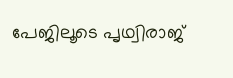പേജിലൂടെ പൃഥ്വിരാജ്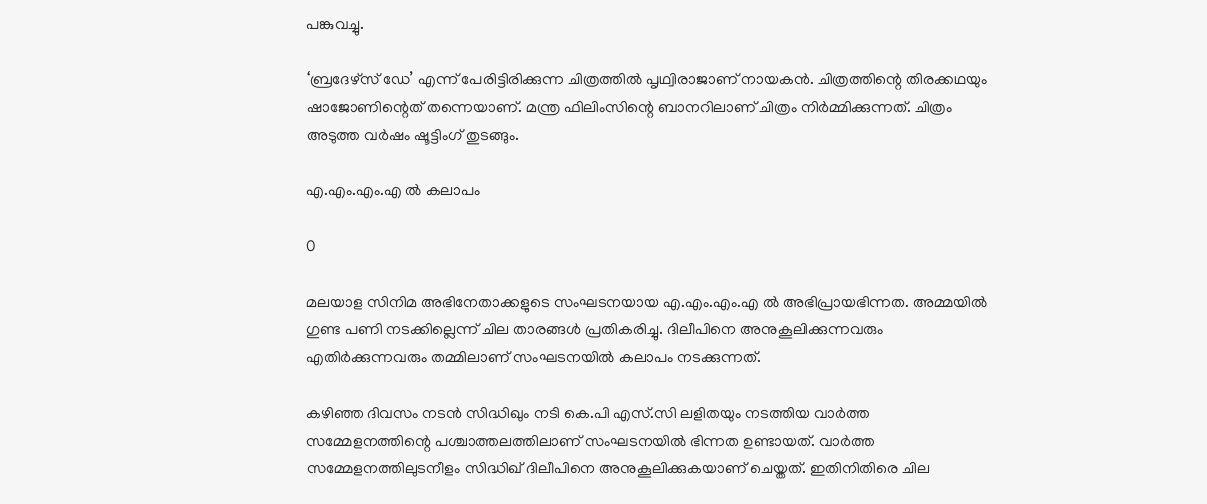പങ്കുവച്ചു.

‘ബ്രദേഴ്‌സ് ഡേ’ എന്ന് പേരിട്ടിരിക്കുന്ന ചിത്രത്തില്‍ പൃഥ്വിരാജാണ് നായകന്‍. ചിത്രത്തിന്റെ തിരക്കഥയും ഷാജോണിന്റെത് തന്നെയാണ്. മന്ത്ര ഫിലിംസിന്റെ ബാനറിലാണ് ചിത്രം നിര്‍മ്മിക്കുന്നത്. ചിത്രം അടുത്ത വര്‍ഷം ഷൂട്ടിംഗ് തുടങ്ങും.

എ.എം.എം.എ ൽ കലാപം

0

മലയാള സിനിമ അഭിനേതാക്കളുടെ സംഘടനയായ എ.എം.എം.എ ൽ അഭിപ്രായഭിന്നത. അമ്മയിൽ ഗുണ്ട പണി നടക്കില്ലെന്ന് ചില താരങ്ങൾ പ്രതികരിച്ചു. ദിലീപിനെ അനുകൂലിക്കുന്നവരും എതിർക്കുന്നവരും തമ്മിലാണ് സംഘടനയിൽ കലാപം നടക്കുന്നത്.

കഴിഞ്ഞ ദിവസം നടൻ സിദ്ധിഖും നടി കെ.പി എസ്.സി ലളിതയും നടത്തിയ വാർത്ത സമ്മേളനത്തിന്റെ പശ്ചാത്തലത്തിലാണ് സംഘടനയിൽ ഭിന്നത ഉണ്ടായത്. വാർത്ത സമ്മേളനത്തിലുടനീളം സിദ്ധിഖ് ദിലീപിനെ അനുകൂലിക്കുകയാണ് ചെയ്തത്. ഇതിനിതിരെ ചില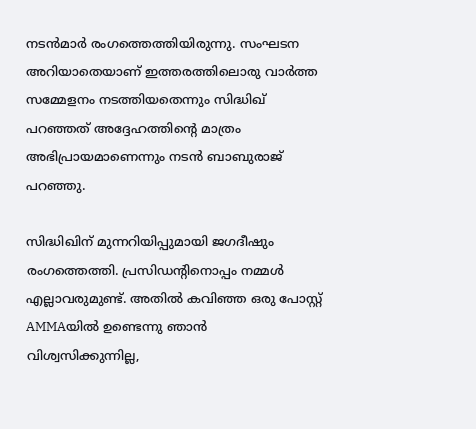നടൻമാർ രംഗത്തെത്തിയിരുന്നു. സംഘടന അറിയാതെയാണ് ഇത്തരത്തിലൊരു വാർത്ത സമ്മേളനം നടത്തിയതെന്നും സിദ്ധിഖ് പറഞ്ഞത് അദ്ദേഹത്തിന്റെ മാത്രം അഭിപ്രായമാണെന്നും നടൻ ബാബുരാജ് പറഞ്ഞു.

സിദ്ധിഖിന് മുന്നറിയിപ്പുമായി ജഗദീഷും രംഗത്തെത്തി. പ്രസിഡന്റിനൊപ്പം നമ്മള്‍ എല്ലാവരുമുണ്ട്. അതില്‍ കവിഞ്ഞ ഒരു പോസ്റ്റ് AMMAയില്‍ ഉണ്ടെന്നു ഞാന്‍ വിശ്വസിക്കുന്നില്ല,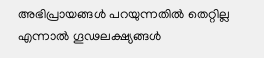അഭിപ്രായങ്ങൾ പറയുന്നതിൽ തെറ്റില്ല എന്നാൽ ഗൂഢലക്ഷ്യങ്ങൾ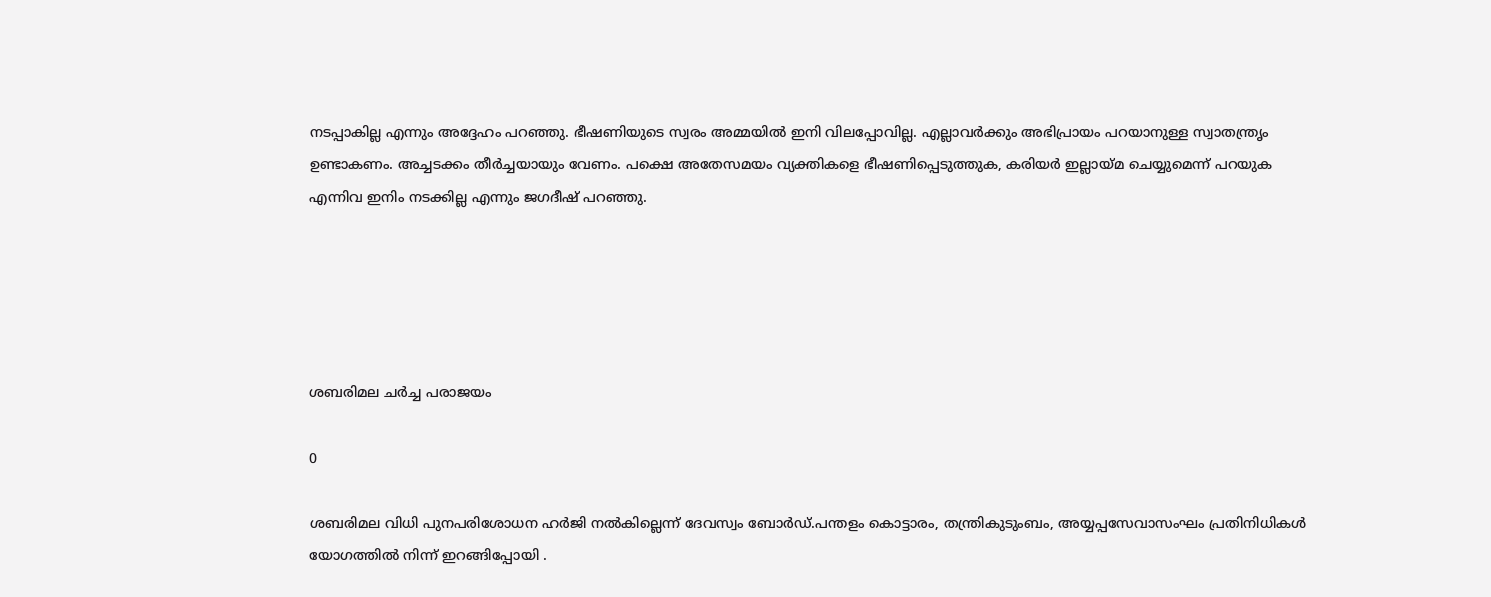നടപ്പാകില്ല എന്നും അദ്ദേഹം പറഞ്ഞു. ഭീഷണിയുടെ സ്വരം അമ്മയില്‍ ഇനി വിലപ്പോവില്ല. എല്ലാവര്‍ക്കും അഭിപ്രായം പറയാനുള്ള സ്വാതന്ത്രൃം ഉണ്ടാകണം. അച്ചടക്കം തീര്‍ച്ചയായും വേണം. പക്ഷെ അതേസമയം വ്യക്തികളെ ഭീഷണിപ്പെടുത്തുക, കരിയര്‍ ഇല്ലായ്മ ചെയ്യുമെന്ന് പറയുക എന്നിവ ഇനിം നടക്കില്ല എന്നും ജഗദീഷ് പറഞ്ഞു.





ശബരിമല ചർച്ച പരാജയം

0

ശബരിമല വിധി പുനപരിശോധന ഹര്‍ജി നല്‍കില്ലെന്ന് ദേവസ്വം ബോര്‍ഡ്.പന്തളം കൊട്ടാരം, തന്ത്രികുടുംബം, അയ്യപ്പസേവാസംഘം പ്രതിനിധികൾ യോഗത്തില്‍ നിന്ന് ഇറങ്ങിപ്പോയി .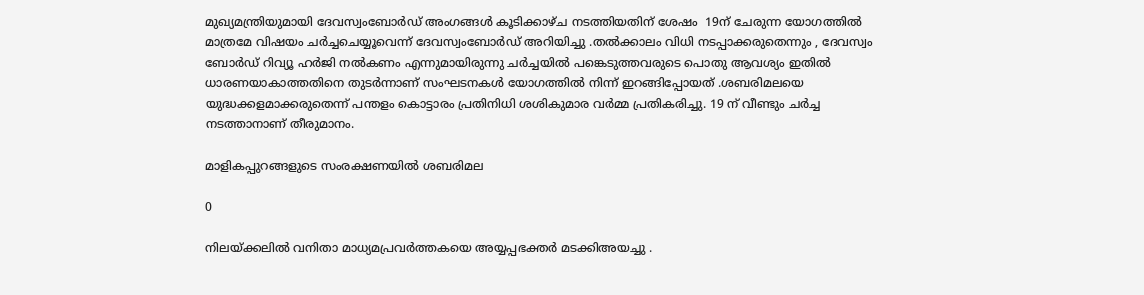മുഖ്യമന്ത്രിയുമായി ദേവസ്വംബോര്‍ഡ് അംഗങ്ങള്‍ കൂടിക്കാഴ്ച നടത്തിയതിന് ശേഷം  19ന് ചേരുന്ന യോഗത്തില്‍ മാത്രമേ വിഷയം ചര്‍ച്ചചെയ്യൂവെന്ന് ദേവസ്വംബോര്‍ഡ് അറിയിച്ചു .തല്‍ക്കാലം വിധി നടപ്പാക്കരുതെന്നും , ദേവസ്വം ബോര്‍ഡ് റിവ്യൂ ഹര്‍ജി നല്‍കണം എന്നുമായിരുന്നു ചര്‍ച്ചയില്‍ പങ്കെടുത്തവരുടെ പൊതു ആവശ്യം ഇതിൽ ധാരണയാകാത്തതിനെ തുടർന്നാണ് സംഘടനകള്‍ യോഗത്തില്‍ നിന്ന് ഇറങ്ങിപ്പോയത് .ശബരിമലയെ യുദ്ധക്കളമാക്കരുതെന്ന് പന്തളം കൊട്ടാരം പ്രതിനിധി ശശികുമാര വര്‍മ്മ പ്രതികരിച്ചു. 19 ന് വീണ്ടും ചര്‍ച്ച നടത്താനാണ് തീരുമാനം.

മാളികപ്പുറങ്ങളുടെ സംരക്ഷണയിൽ ശബരിമല

0

നിലയ്ക്കലിൽ വനിതാ മാധ്യമപ്രവർത്തകയെ അയ്യപ്പഭക്തർ മടക്കിഅയച്ചു .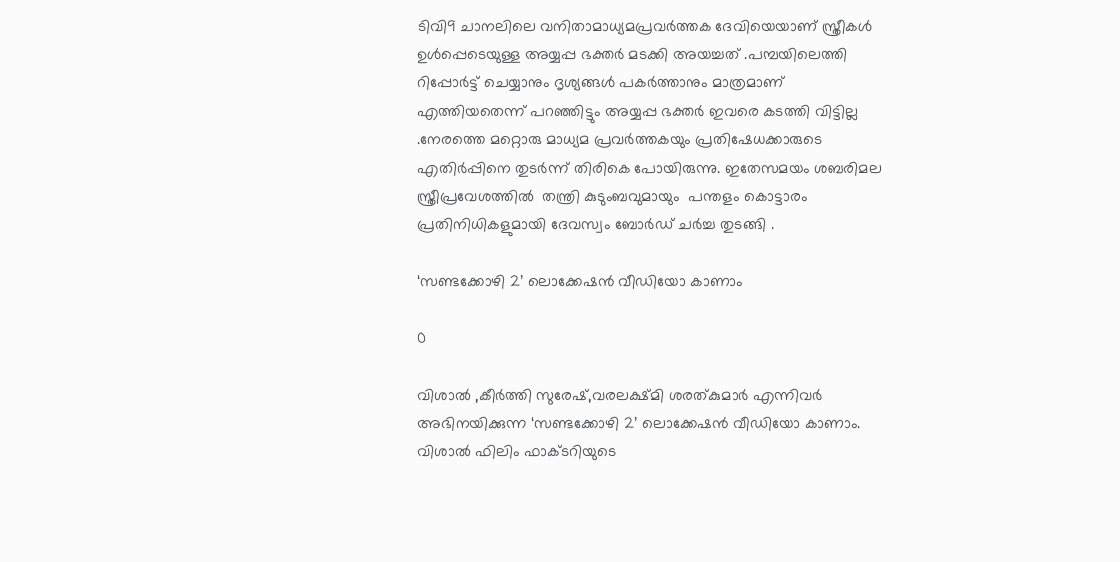ടിവി9 ചാനലിലെ വനിതാമാധ്യമപ്രവര്‍ത്തക ദേവിയെയാണ് സ്ത്രീകള്‍ ഉള്‍പ്പെടെയുള്ള അയ്യപ്പ ഭക്തർ മടക്കി അയച്ചത് .പമ്പയിലെത്തി റിപ്പോര്‍ട്ട് ചെയ്യാനും ദൃശ്യങ്ങള്‍ പകര്‍ത്താനും മാത്രമാണ് എത്തിയതെന്ന് പറഞ്ഞിട്ടും അയ്യപ്പ ഭക്തർ ഇവരെ കടത്തി വിട്ടില്ല .നേരത്തെ മറ്റൊരു മാധ്യമ പ്രവര്‍ത്തകയും പ്രതിഷേധക്കാരുടെ എതിര്‍പ്പിനെ തുടര്‍ന്ന് തിരികെ പോയിരുന്നു. ഇതേസമയം ശബരിമല സ്ത്രീപ്രവേശത്തില്‍  തന്ത്രി കുടുംബവുമായും  പന്തളം കൊട്ടാരം പ്രതിനിധികളുമായി ദേവസ്വം ബോര്‍ഡ് ചർച്ച തുടങ്ങി .

‘സണ്ടക്കോഴി 2’ ലൊക്കേഷൻ വീഡിയോ കാണാം

0

വിശാൽ ,കീർത്തി സുരേഷ്,വരലക്ഷ്മി ശരത്കുമാര്‍ എന്നിവർ അഭിനയിക്കുന്ന ‘സണ്ടക്കോഴി 2’ ലൊക്കേഷൻ വീഡിയോ കാണാം. വിശാല്‍ ഫിലിം ഫാക്ടറിയുടെ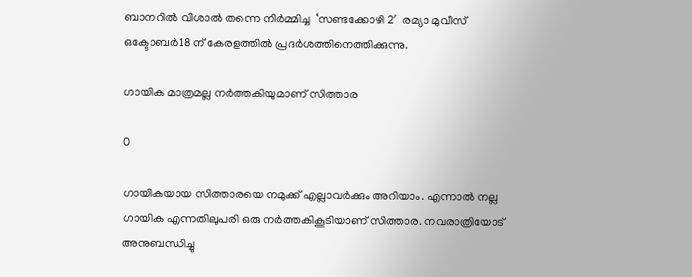ബാനറില്‍ വിശാല്‍ തന്നെ നിര്‍മ്മിച്ച  ‘സണ്ടക്കോഴി 2′  രമ്യാ മുവീസ് ഒക്ടോബര്‍18 ന് കേരളത്തില്‍ പ്രദര്‍ശത്തിനെത്തിക്കുന്നു.

ഗായിക മാത്രമല്ല നർത്തകിയുമാണ് സിത്താര

0

ഗായികയായ സിത്താരയെ നമുക്ക് എല്ലാവർക്കും അറിയാം. എന്നാൽ നല്ല ഗായിക എന്നതിലുപരി ഒരു നർത്തകികൂടിയാണ് സിത്താര. നവരാത്രിയോട് അനുബന്ധിച്ചു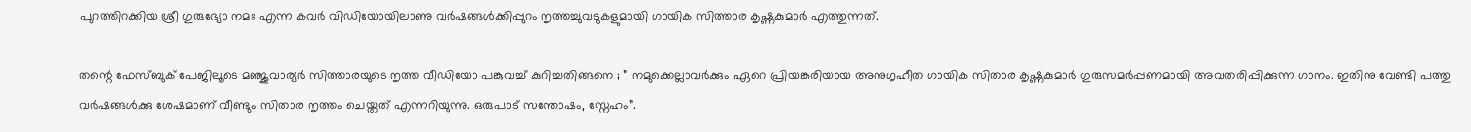പുറത്തിറക്കിയ ശ്രീ ഗുരുഭ്യോ നമഃ എന്ന കവർ വിഡിയോയിലാണു വർഷങ്ങൾക്കിപ്പുറം നൃത്തച്ചുവടുകളുമായി ഗായിക സിത്താര കൃഷ്ണകുമാർ എത്തുന്നത്.

തന്റെ ഫേസ്ബുക് പേജിലൂടെ മഞ്ജുവാര്യർ സിത്താരയുടെ നൃത്ത വീഡിയോ പങ്കുവച്ച് കുറിച്ചതിങ്ങനെ ; ” നമുക്കെല്ലാവർക്കും ഏറെ പ്രിയങ്കരിയായ അനുഗൃഹീത ഗായിക സിതാര കൃഷ്ണകുമാർ ഗുരുസമർപ്പണമായി അവതരിപ്പിക്കുന്ന ഗാനം. ഇതിനു വേണ്ടി പത്തു വർഷങ്ങൾക്കു ശേഷമാണ് വീണ്ടും സിതാര നൃത്തം ചെയ്തത് എന്നറിയുന്നു. ഒരുപാട് സന്തോഷം, സ്നേഹം”.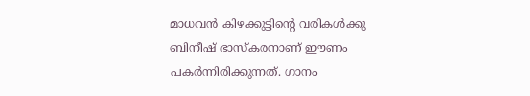മാധവൻ കിഴക്കുട്ടിന്റെ വരികൾക്കു ബിനീഷ് ഭാസ്കരനാണ് ഈണം പകർന്നിരിക്കുന്നത്. ഗാനം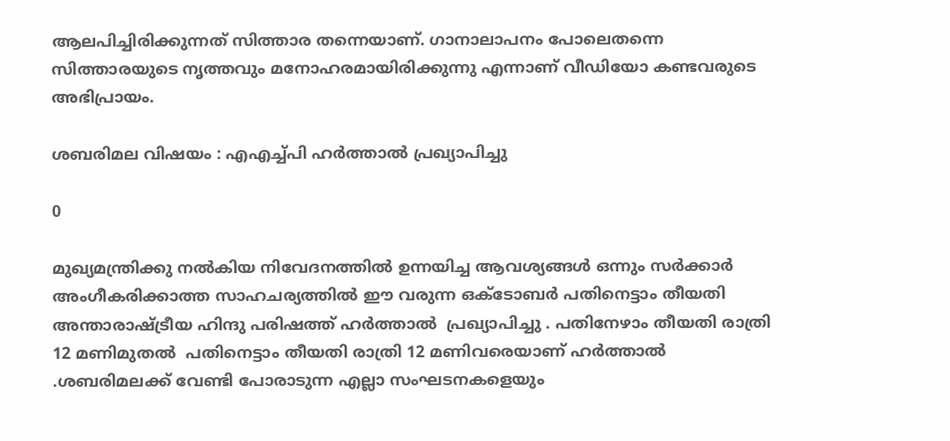ആലപിച്ചിരിക്കുന്നത് സിത്താര തന്നെയാണ്. ഗാനാലാപനം പോലെതന്നെ സിത്താരയുടെ നൃത്തവും മനോഹരമായിരിക്കുന്നു എന്നാണ് വീഡിയോ കണ്ടവരുടെ അഭിപ്രായം.

ശബരിമല വിഷയം : എഎച്ച്പി ഹർത്താൽ പ്രഖ്യാപിച്ചു

0

മുഖ്യമന്ത്രിക്കു നൽകിയ നിവേദനത്തിൽ ഉന്നയിച്ച ആവശ്യങ്ങൾ ഒന്നും സർക്കാർ അംഗീകരിക്കാത്ത സാഹചര്യത്തിൽ ഈ വരുന്ന ഒക്ടോബർ പതിനെട്ടാം തീയതി   അന്താരാഷ്ട്രീയ ഹിന്ദു പരിഷത്ത് ഹർത്താൽ  പ്രഖ്യാപിച്ചു . പതിനേഴാം തീയതി രാത്രി 12 മണിമുതൽ  പതിനെട്ടാം തീയതി രാത്രി 12 മണിവരെയാണ് ഹർത്താൽ .ശബരിമലക്ക് വേണ്ടി പോരാടുന്ന എല്ലാ സംഘടനകളെയും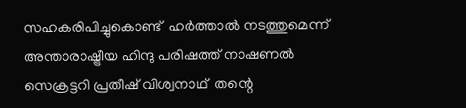സഹകരിപിച്ചുകൊണ്ട്  ഹർത്താൽ നടത്തുമെന്ന്  അന്താരാഷ്ട്രീയ ഹിന്ദു പരിഷത്ത് നാഷണൽ സെക്രട്ടറി പ്രതീഷ് വിശ്വനാഥ്  തന്റെ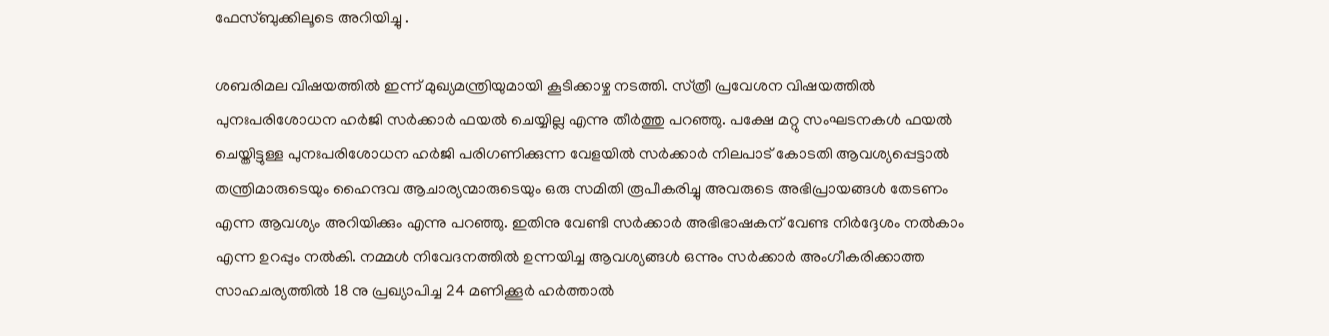ഫേസ്ബുക്കിലൂടെ അറിയിച്ചു .

ശബരിമല വിഷയത്തിൽ ഇന്ന് മുഖ്യമന്ത്രിയുമായി കൂടിക്കാഴ്ച നടത്തി. സ്‌ത്രീ പ്രവേശന വിഷയത്തിൽ പുനഃപരിശോധന ഹർജി സർക്കാർ ഫയൽ ചെയ്യില്ല എന്നു തീർത്തു പറഞ്ഞു. പക്ഷേ മറ്റു സംഘടനകൾ ഫയൽ ചെയ്തിട്ടുള്ള പുനഃപരിശോധന ഹർജി പരിഗണിക്കുന്ന വേളയിൽ സർക്കാർ നിലപാട് കോടതി ആവശ്യപ്പെട്ടാൽ തന്ത്രിമാരുടെയും ഹൈന്ദവ ആചാര്യന്മാരുടെയും ഒരു സമിതി രൂപീകരിച്ചു അവരുടെ അഭിപ്രായങ്ങൾ തേടണം എന്ന ആവശ്യം അറിയിക്കും എന്നു പറഞ്ഞു. ഇതിനു വേണ്ടി സർക്കാർ അഭിഭാഷകന് വേണ്ട നിർദ്ദേശം നൽകാം എന്ന ഉറപ്പും നൽകി. നമ്മൾ നിവേദനത്തിൽ ഉന്നയിച്ച ആവശ്യങ്ങൾ ഒന്നും സർക്കാർ അംഗീകരിക്കാത്ത സാഹചര്യത്തിൽ 18 നു പ്രഖ്യാപിച്ച 24 മണിക്കൂർ ഹർത്താൽ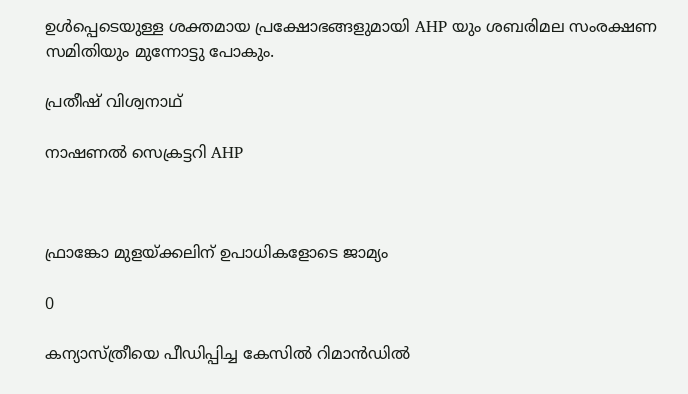ഉൾപ്പെടെയുള്ള ശക്തമായ പ്രക്ഷോഭങ്ങളുമായി AHP യും ശബരിമല സംരക്ഷണ സമിതിയും മുന്നോട്ടു പോകും.

പ്രതീഷ് വിശ്വനാഥ്

നാഷണൽ സെക്രട്ടറി AHP



ഫ്രാങ്കോ മുളയ്ക്കലിന് ഉപാധികളോടെ ജാമ്യം

0

കന്യാസ്ത്രീയെ പീഡിപ്പിച്ച കേസില്‍ റിമാന്‍ഡില്‍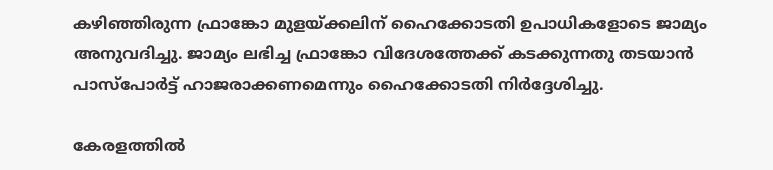കഴിഞ്ഞിരുന്ന ഫ്രാങ്കോ മുളയ്ക്കലിന് ഹൈക്കോടതി ഉപാധികളോടെ ജാമ്യം അനുവദിച്ചു. ജാമ്യം ലഭിച്ച ഫ്രാങ്കോ വിദേശത്തേക്ക് കടക്കുന്നതു തടയാന്‍ പാസ്‌പോര്‍ട്ട് ഹാജരാക്കണമെന്നും ഹൈക്കോടതി നിര്‍ദ്ദേശിച്ചു.

കേരളത്തില്‍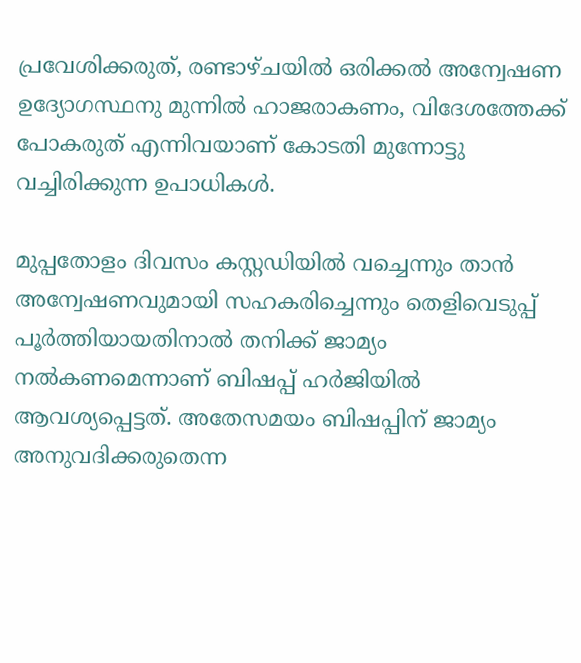പ്രവേശിക്കരുത്, രണ്ടാഴ്ചയില്‍ ഒരിക്കല്‍ അന്വേഷണ ഉദ്യോഗസ്ഥനു മുന്നില്‍ ഹാജരാകണം, വിദേശത്തേക്ക് പോകരുത് എന്നിവയാണ് കോടതി മുന്നോട്ടു വച്ചിരിക്കുന്ന ഉപാധികള്‍.

മുപ്പതോളം ദിവസം കസ്റ്റഡിയില്‍ വച്ചെന്നും താന്‍ അന്വേഷണവുമായി സഹകരിച്ചെന്നും തെളിവെടുപ്പ് പൂര്‍ത്തിയായതിനാല്‍ തനിക്ക് ജാമ്യം നല്‍കണമെന്നാണ് ബിഷപ്പ് ഹര്‍ജിയില്‍ ആവശ്യപ്പെട്ടത്. അതേസമയം ബിഷപ്പിന് ജാമ്യം അനുവദിക്കരുതെന്ന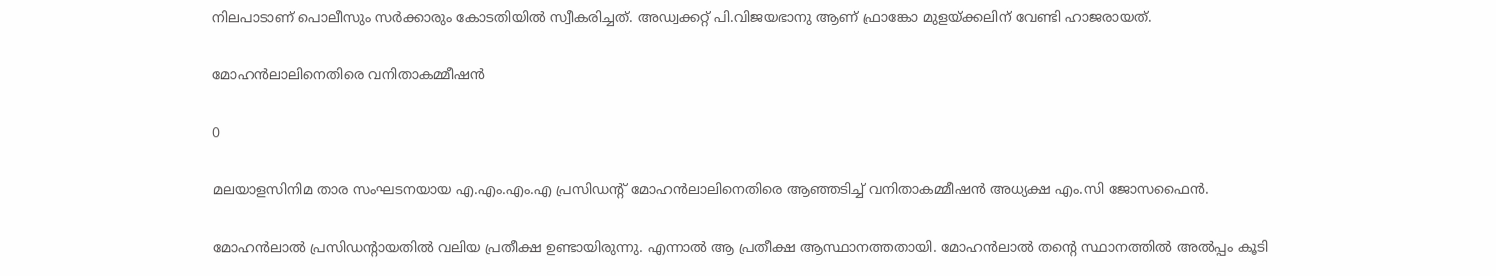നിലപാടാണ് പൊലീസും സര്‍ക്കാരും കോടതിയില്‍ സ്വീകരിച്ചത്. അഡ്വക്കറ്റ് പി.വിജയഭാനു ആണ് ഫ്രാങ്കോ മുളയ്ക്കലിന് വേണ്ടി ഹാജരായത്.

മോഹൻലാലിനെതിരെ വനിതാകമ്മീഷൻ

0

മലയാളസിനിമ താര സംഘടനയായ എ.എം.എം.എ പ്രസിഡന്റ് മോഹൻലാലിനെതിരെ ആഞ്ഞടിച്ച് വനിതാകമ്മീഷൻ അധ്യക്ഷ എം.സി ജോസഫൈൻ.

മോഹൻലാൽ പ്രസിഡന്റായതിൽ വലിയ പ്രതീക്ഷ ഉണ്ടായിരുന്നു. എന്നാൽ ആ പ്രതീക്ഷ ആസ്ഥാനത്തതായി. മോഹന്‍ലാല്‍ തന്റെ സ്ഥാനത്തിൽ അല്‍പ്പം കൂടി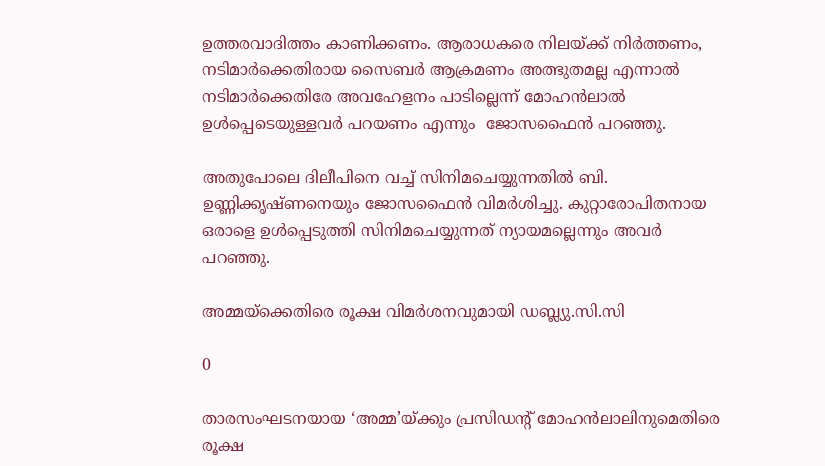ഉത്തരവാദിത്തം കാണിക്കണം. ആരാധകരെ നിലയ്ക്ക്‌ നിര്‍ത്തണം, നടിമാർക്കെതിരായ സൈബർ ആക്രമണം അത്ഭുതമല്ല എന്നാൽ നടിമാര്‍ക്കെതിരേ അവഹേളനം പാടില്ലെന്ന് മോഹന്‍ലാല്‍ ഉള്‍പ്പെടെയുള്ളവര്‍ പറയണം എന്നും  ജോസഫൈൻ പറഞ്ഞു.

അതുപോലെ ദിലീപിനെ വച്ച് സിനിമചെയ്യുന്നതിൽ ബി. ഉണ്ണിക്കൃഷ്ണനെയും ജോസഫൈൻ വിമർശിച്ചു. കുറ്റാരോപിതനായ ഒരാളെ ഉൾപ്പെടുത്തി സിനിമചെയ്യുന്നത് ന്യായമല്ലെന്നും അവർ പറഞ്ഞു.

അമ്മയ്ക്കെതിരെ രൂക്ഷ വിമര്‍ശനവുമായി ഡബ്ല്യു.സി.സി

0

താരസംഘടനയായ ‘അമ്മ’യ്ക്കും പ്രസിഡന്റ് മോഹന്‍ലാലിനുമെതിരെ രൂക്ഷ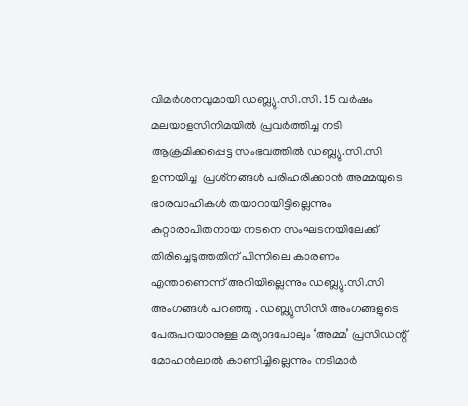വിമര്‍ശനവുമായി ഡബ്ല്യു.സി.സി. 15 വര്‍ഷം മലയാളസിനിമയില്‍ പ്രവര്‍ത്തിച്ച നടി ആക്രമിക്കപ്പെട്ട സംഭവത്തില്‍ ഡബ്ല്യു.സി.സി ഉന്നയിച്ച  പ്രശ്‌നങ്ങള്‍ പരിഹരിക്കാൻ അമ്മയുടെ ഭാരവാഹികള്‍ തയാറായിട്ടില്ലെന്നും കുറ്റാരാപിതനായ നടനെ സംഘടനയിലേക്ക് തിരിച്ചെടുത്തതിന് പിന്നിലെ കാരണം എന്താണെന്ന് അറിയില്ലെന്നും ഡബ്ല്യു.സി.സി അംഗങ്ങൾ പറഞ്ഞു . ഡബ്ല്യുസിസി അംഗങ്ങളുടെ പേരുപറയാനുള്ള മര്യാദപോലും ‘അമ്മ’ പ്രസിഡന്റ് മോഹൻലാൽ കാണിച്ചില്ലെന്നും നടിമാര്‍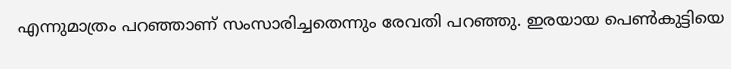എന്നുമാത്രം പറഞ്ഞാണ് സംസാരിച്ചതെന്നും രേവതി പറഞ്ഞു. ഇരയായ പെണ്‍കുട്ടിയെ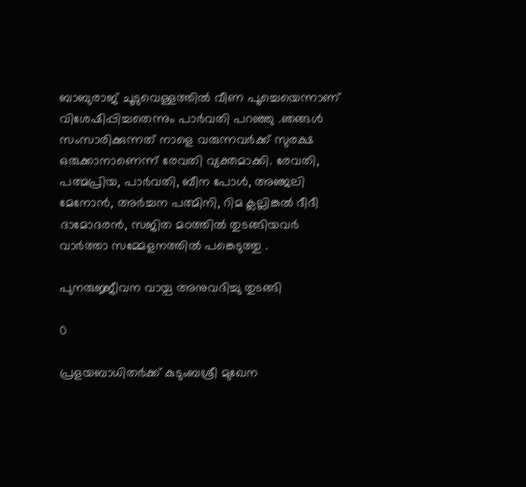ബാബുരാജ് ചൂടുവെള്ളത്തില്‍ വീണ പൂച്ചെയെന്നാണ് വിശേഷിപ്പിച്ചതെന്നും പാര്‍വതി പറഞ്ഞു .ഞങ്ങള്‍ സംസാരിക്കുന്നത് നാളെ വരുന്നവര്‍ക്ക് സുരക്ഷ ഒരുക്കാനാണെന്ന് രേവതി വ്യക്തമാക്കി. രേവതി, പത്മപ്രിയ, പാര്‍വതി, ബീന പോള്‍, അഞ്ജലി മേനോന്‍, അര്‍ച്ചന പത്മിനി, റിമ ക്ലല്ലിങ്കല്‍ ദീദീ ദാമോദരന്‍, സജിത മഠത്തില്‍ തുടങ്ങിയവർ വാര്‍ത്താ സമ്മേളനത്തില്‍ പങ്കെടുത്തു .

പുനരുജ്ജീവന വായ്പ അനുവദിച്ചു തുടങ്ങി

0

പ്രളയബാധിതര്‍ക്ക് കുടുംബശ്രീ മുഖേന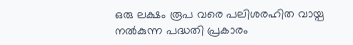ഒരു ലക്ഷം രൂപ വരെ പലിശരഹിത വായ്പ നല്‍കുന്ന പദ്ധതി പ്രകാരം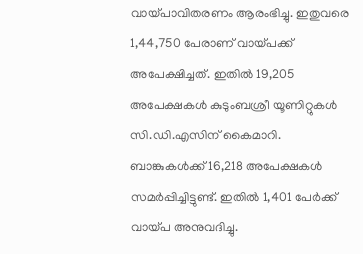വായ്പാവിതരണം ആരംഭിച്ചു. ഇതുവരെ 1,44,750 പേരാണ് വായ്പക്ക് അപേക്ഷിച്ചത്. ഇതില്‍ 19,205 അപേക്ഷകള്‍ കുടുംബശ്രീ യൂണിറ്റുകള്‍ സി.ഡി.എസിന് കൈമാറി. ബാങ്കുകള്‍ക്ക് 16,218 അപേക്ഷകള്‍ സമര്‍പ്പിച്ചിട്ടുണ്ട്. ഇതില്‍ 1,401 പേര്‍ക്ക് വായ്പ അനുവദിച്ചു.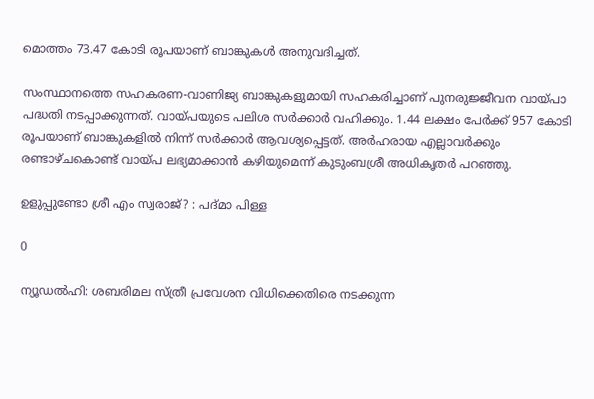മൊത്തം 73.47 കോടി രൂപയാണ് ബാങ്കുകള്‍ അനുവദിച്ചത്.

സംസ്ഥാനത്തെ സഹകരണ-വാണിജ്യ ബാങ്കുകളുമായി സഹകരിച്ചാണ് പുനരുജ്ജീവന വായ്പാ പദ്ധതി നടപ്പാക്കുന്നത്. വായ്പയുടെ പലിശ സര്‍ക്കാര്‍ വഹിക്കും. 1.44 ലക്ഷം പേര്‍ക്ക് 957 കോടി രൂപയാണ് ബാങ്കുകളില്‍ നിന്ന് സര്‍ക്കാര്‍ ആവശ്യപ്പെട്ടത്. അര്‍ഹരായ എല്ലാവര്‍ക്കും രണ്ടാഴ്ചകൊണ്ട് വായ്പ ലഭ്യമാക്കാന്‍ കഴിയുമെന്ന് കുടുംബശ്രീ അധികൃതര്‍ പറഞ്ഞു.

ഉളുപ്പുണ്ടോ ശ്രീ എം സ്വരാജ്? : പദ്മാ പിള്ള

0

ന്യൂഡല്‍ഹി: ശബരിമല സ്ത്രീ പ്രവേശന വിധിക്കെതിരെ നടക്കുന്ന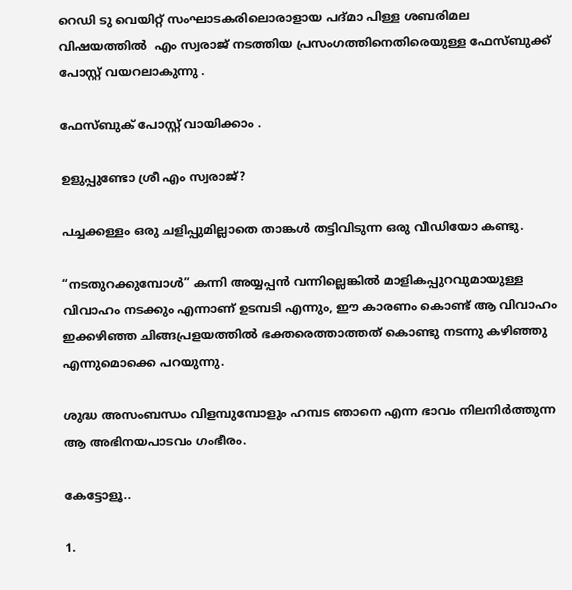റെഡി ടു വെയിറ്റ് സംഘാടകരിലൊരാളായ പദ്മാ പിള്ള ശബരിമല വിഷയത്തിൽ  എം സ്വരാജ് നടത്തിയ പ്രസംഗത്തിനെതിരെയുള്ള ഫേസ്ബുക്ക് പോസ്റ്റ് വയറലാകുന്നു .

ഫേസ്ബുക് പോസ്റ്റ് വായിക്കാം .

ഉളുപ്പുണ്ടോ ശ്രീ എം സ്വരാജ്?

പച്ചക്കള്ളം ഒരു ചളിപ്പുമില്ലാതെ താങ്കൾ തട്ടിവിടുന്ന ഒരു വീഡിയോ കണ്ടു.

“നടതുറക്കുമ്പോൾ” കന്നി അയ്യപ്പൻ വന്നില്ലെങ്കിൽ മാളികപ്പുറവുമായുള്ള വിവാഹം നടക്കും എന്നാണ് ഉടമ്പടി എന്നും, ഈ കാരണം കൊണ്ട് ആ വിവാഹം ഇക്കഴിഞ്ഞ ചിങ്ങപ്രളയത്തിൽ ഭക്തരെത്താത്തത് കൊണ്ടു നടന്നു കഴിഞ്ഞു എന്നുമൊക്കെ പറയുന്നു.

ശുദ്ധ അസംബന്ധം വിളമ്പുമ്പോളും ഹമ്പട ഞാനെ എന്ന ഭാവം നിലനിർത്തുന്ന ആ അഭിനയപാടവം ഗംഭീരം.

കേട്ടോളൂ..

1.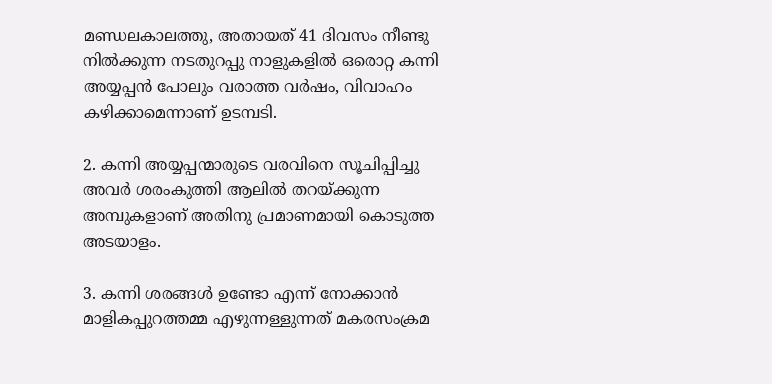മണ്ഡലകാലത്തു, അതായത് 41 ദിവസം നീണ്ടു നിൽക്കുന്ന നടതുറപ്പു നാളുകളിൽ ഒരൊറ്റ കന്നി അയ്യപ്പൻ പോലും വരാത്ത വർഷം, വിവാഹം കഴിക്കാമെന്നാണ് ഉടമ്പടി.

2. കന്നി അയ്യപ്പന്മാരുടെ വരവിനെ സൂചിപ്പിച്ചു അവർ ശരംകുത്തി ആലിൽ തറയ്ക്കുന്ന അമ്പുകളാണ് അതിനു പ്രമാണമായി കൊടുത്ത അടയാളം.

3. കന്നി ശരങ്ങൾ ഉണ്ടോ എന്ന് നോക്കാൻ മാളികപ്പുറത്തമ്മ എഴുന്നള്ളുന്നത് മകരസംക്രമ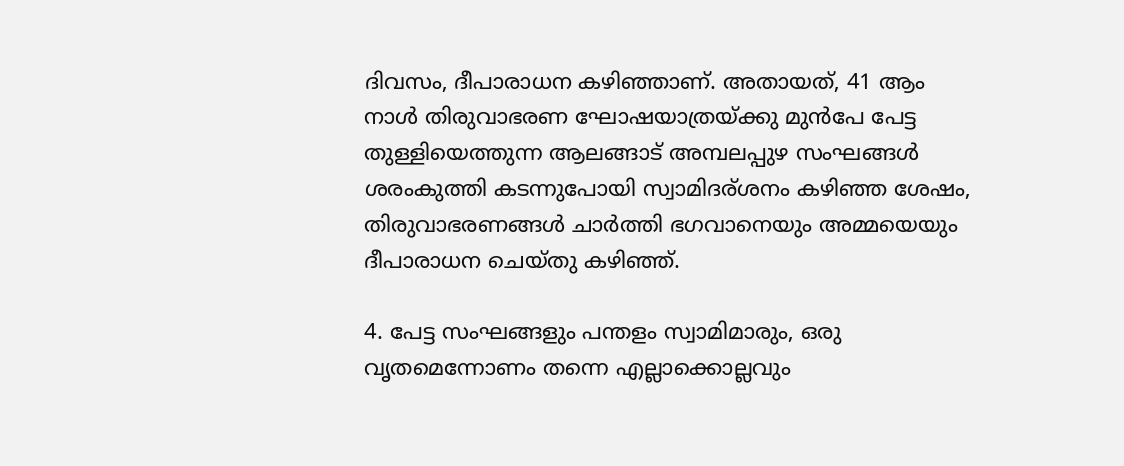ദിവസം, ദീപാരാധന കഴിഞ്ഞാണ്. അതായത്, 41 ആം നാൾ തിരുവാഭരണ ഘോഷയാത്രയ്ക്കു മുൻപേ പേട്ട തുള്ളിയെത്തുന്ന ആലങ്ങാട് അമ്പലപ്പുഴ സംഘങ്ങൾ ശരംകുത്തി കടന്നുപോയി സ്വാമിദര്ശനം കഴിഞ്ഞ ശേഷം, തിരുവാഭരണങ്ങൾ ചാർത്തി ഭഗവാനെയും അമ്മയെയും ദീപാരാധന ചെയ്തു കഴിഞ്ഞ്.

4. പേട്ട സംഘങ്ങളും പന്തളം സ്വാമിമാരും, ഒരു വൃതമെന്നോണം തന്നെ എല്ലാക്കൊല്ലവും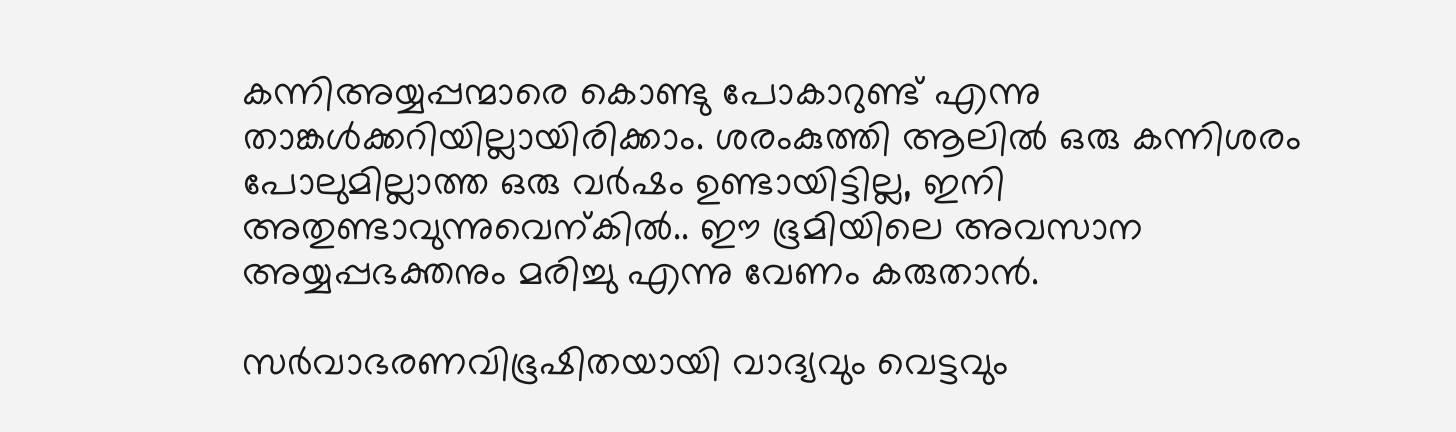കന്നിഅയ്യപ്പന്മാരെ കൊണ്ടു പോകാറുണ്ട് എന്നു താങ്കൾക്കറിയില്ലായിരിക്കാം. ശരംകുത്തി ആലിൽ ഒരു കന്നിശരം പോലുമില്ലാത്ത ഒരു വർഷം ഉണ്ടായിട്ടില്ല, ഇനി അതുണ്ടാവുന്നുവെന്കിൽ.. ഈ ഭൂമിയിലെ അവസാന അയ്യപ്പഭക്തനും മരിച്ചു എന്നു വേണം കരുതാൻ.

സർവാഭരണവിഭൂഷിതയായി വാദ്യവും വെട്ടവും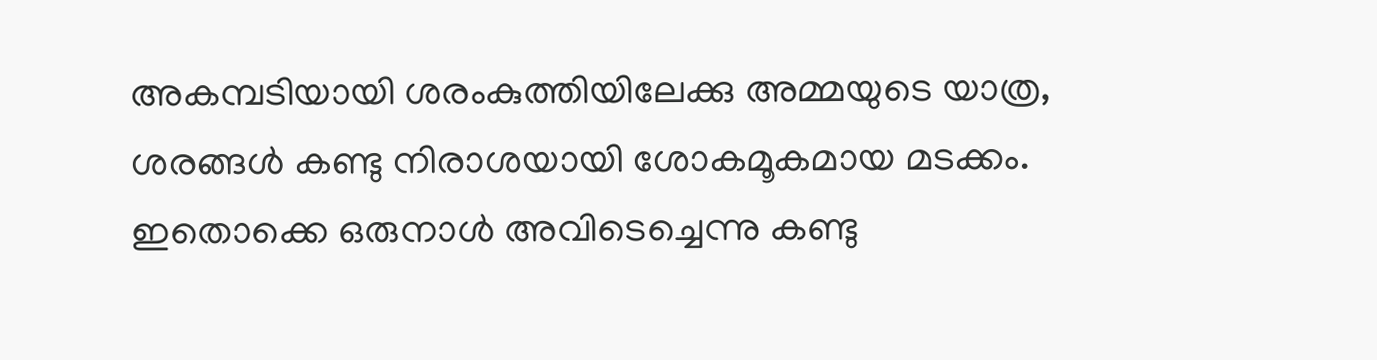അകമ്പടിയായി ശരംകുത്തിയിലേക്കു അമ്മയുടെ യാത്ര, ശരങ്ങൾ കണ്ടു നിരാശയായി ശോകമൂകമായ മടക്കം. ഇതൊക്കെ ഒരുനാൾ അവിടെച്ചെന്നു കണ്ടു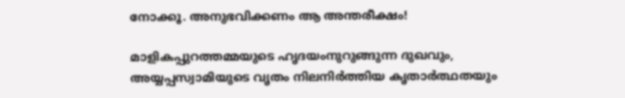നോക്കൂ. അനുഭവിക്കണം ആ അന്തരീക്ഷം!

മാളികപ്പുറത്തമ്മയുടെ ഹൃദയംനുറുങ്ങുന്ന ദുഖവും, അയ്യപ്പസ്വാമിയുടെ വൃതം നിലനിർത്തിയ കൃതാർത്ഥതയും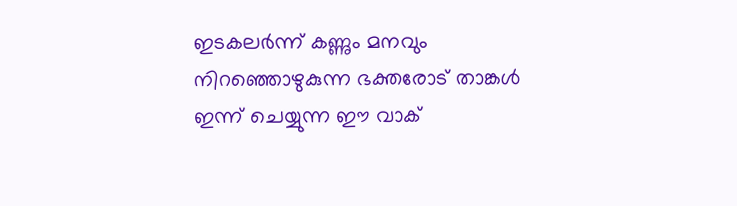ഇടകലർന്ന് കണ്ണും മനവും നിറഞ്ഞൊഴുകുന്ന ഭക്തരോട് താങ്കൾ ഇന്ന് ചെയ്യുന്ന ഈ വാക്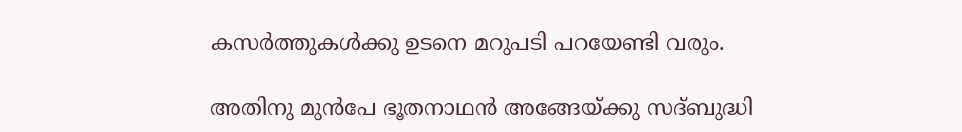കസർത്തുകൾക്കു ഉടനെ മറുപടി പറയേണ്ടി വരും.

അതിനു മുൻപേ ഭൂതനാഥൻ അങ്ങേയ്ക്കു സദ്ബുദ്ധി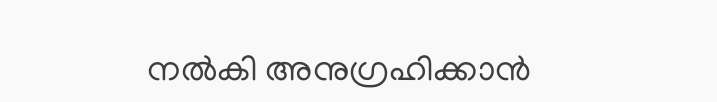നൽകി അനുഗ്രഹിക്കാൻ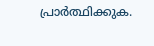പ്രാർത്ഥിക്കുക.